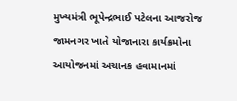મુખ્યમંત્રી ભૂપેન્દ્રભાઈ પટેલના આજરોજ જામનગર ખાતે યોજાનારા કાર્યક્રમોના આયોજનમાં અચાનક હવામાનમાં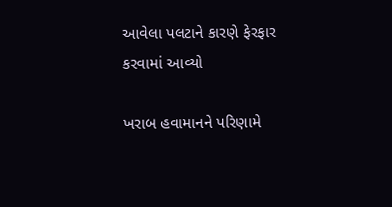આવેલા પલટાને કારણે ફેરફાર કરવામાં આવ્યો

ખરાબ હવામાનને પરિણામે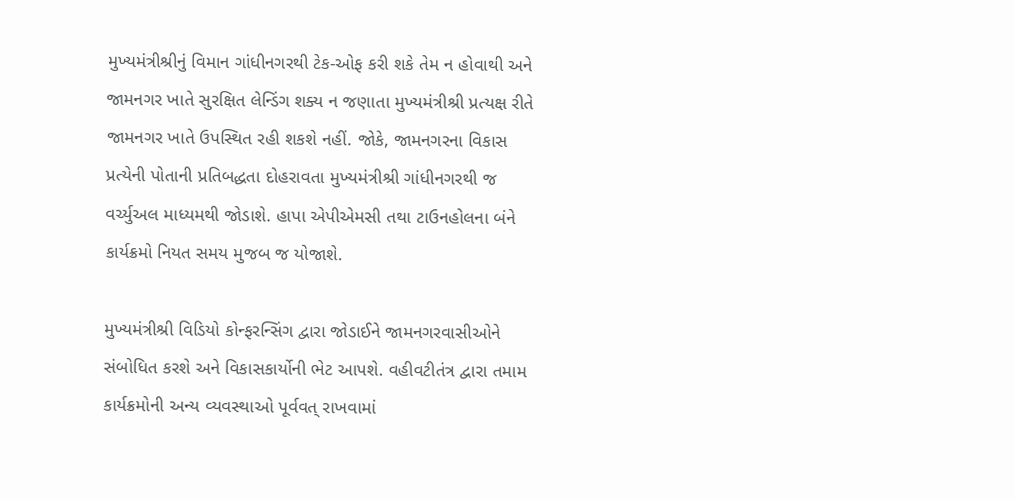મુખ્યમંત્રીશ્રીનું વિમાન ગાંધીનગરથી ટેક-ઓફ કરી શકે તેમ ન હોવાથી અને જામનગર ખાતે સુરક્ષિત લેન્ડિંગ શક્ય ન જણાતા મુખ્યમંત્રીશ્રી પ્રત્યક્ષ રીતે જામનગર ખાતે ઉપસ્થિત રહી શકશે નહીં. જોકે, જામનગરના વિકાસ પ્રત્યેની પોતાની પ્રતિબદ્ધતા દોહરાવતા મુખ્યમંત્રીશ્રી ગાંધીનગરથી જ વર્ચ્યુઅલ માધ્યમથી જોડાશે. હાપા એપીએમસી તથા ટાઉનહોલના બંને કાર્યક્રમો નિયત સમય મુજબ જ યોજાશે.

મુખ્યમંત્રીશ્રી વિડિયો કોન્ફરન્સિંગ દ્વારા જોડાઈને જામનગરવાસીઓને સંબોધિત કરશે અને વિકાસકાર્યોની ભેટ આપશે. વહીવટીતંત્ર દ્વારા તમામ કાર્યક્રમોની અન્ય વ્યવસ્થાઓ પૂર્વવત્ રાખવામાં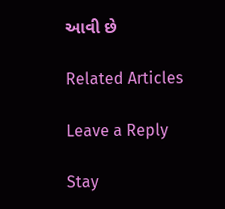આવી છે

Related Articles

Leave a Reply

Stay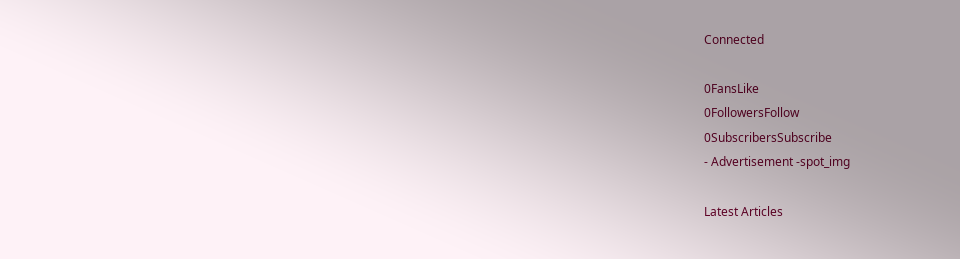Connected

0FansLike
0FollowersFollow
0SubscribersSubscribe
- Advertisement -spot_img

Latest Articles